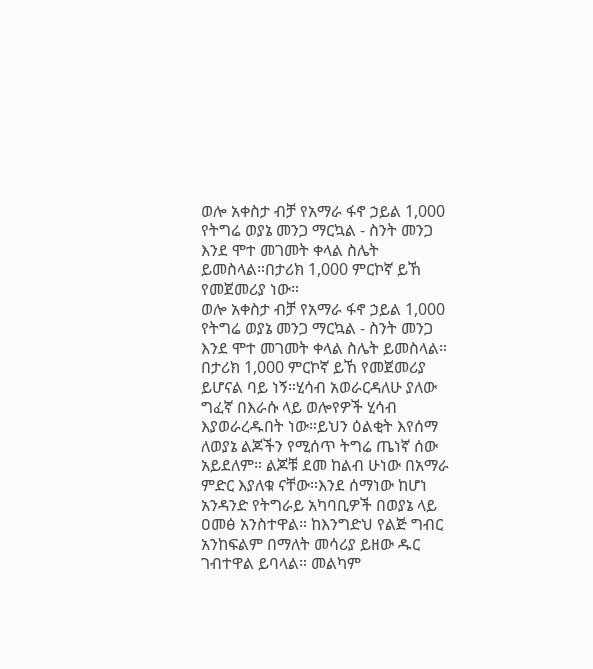ወሎ አቀስታ ብቻ የአማራ ፋኖ ኃይል 1,000 የትግሬ ወያኔ መንጋ ማርኳል - ስንት መንጋ እንደ ሞተ መገመት ቀላል ስሌት ይመስላል።በታሪክ 1,000 ምርኮኛ ይኸ የመጀመሪያ ነው።
ወሎ አቀስታ ብቻ የአማራ ፋኖ ኃይል 1,000 የትግሬ ወያኔ መንጋ ማርኳል - ስንት መንጋ እንደ ሞተ መገመት ቀላል ስሌት ይመስላል። በታሪክ 1,000 ምርኮኛ ይኸ የመጀመሪያ ይሆናል ባይ ነኝ።ሂሳብ አወራርዳለሁ ያለው ግፈኛ በእራሱ ላይ ወሎየዎች ሂሳብ እያወራረዱበት ነው።ይህን ዕልቂት እየሰማ ለወያኔ ልጆችን የሚሰጥ ትግሬ ጤነኛ ሰው አይደለም። ልጆቹ ደመ ከልብ ሁነው በአማራ ምድር እያለቁ ናቸው።እንደ ሰማነው ከሆነ አንዳንድ የትግራይ አካባቢዎች በወያኔ ላይ ዐመፅ አንስተዋል። ከእንግድህ የልጅ ግብር አንከፍልም በማለት መሳሪያ ይዘው ዱር ገብተዋል ይባላል። መልካም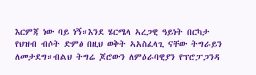እርምጃ ነው ባይ ነኝ።እንደ ሄርሜላ ኣረጋዊ ዓይነት በርካታ የህዝብ ብሶት ድምፅ በዚህ ወቅት ኣአስፈላጊ ናቸው ትግራይን ለመታደግ።ብልህ ትግሬ ጆሮውን ለምዕራባዊያን የፕሮፓጋንዳ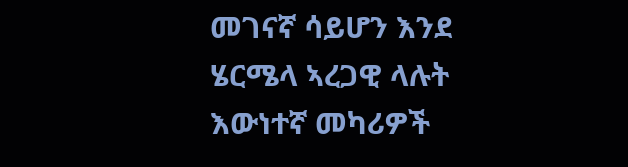መገናኛ ሳይሆን እንደ ሄርሜላ ኣረጋዊ ላሉት እውነተኛ መካሪዎች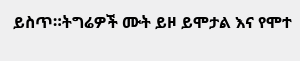ይስጥ።ትግሬዎች ሙት ይዞ ይሞታል እና የሞተ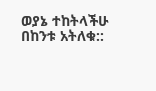ወያኔ ተከትላችሁ በከንቱ አትለቁ::